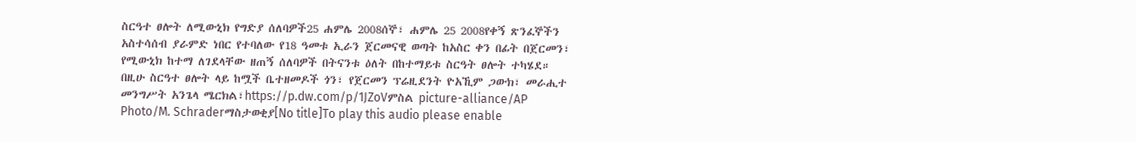ስርዓተ ፀሎት ለሚውኒክ የግድያ ሰለባዎች25 ሐምሌ 2008ሰኞ፣ ሐምሌ 25 2008የቀኝ ጽንፈኞችን አስተሳሰብ ያራምድ ነበር የተባለው የ18 ዓመቱ ኢራን ጀርመናዊ ወጣት ከአስር ቀን በፊት በጀርመን፣ የሚውኒክ ከተማ ለገደላቸው ዘጠኝ ሰለባዎች በትናንቱ ዕለት በከተማይቱ ስርዓት ፀሎት ተካሄደ። በዚሁ ስርዓተ ፀሎት ላይ ከሟች ቤተዘመዶች ጎን፣ የጀርመን ፕሬዚደንት ዮአኺም ጋውክ፣ መራሒተ መንግሥት አንጌላ ሜርክል፣https://p.dw.com/p/1JZoVምስል picture-alliance/AP Photo/M. Schraderማስታወቂያ[No title]To play this audio please enable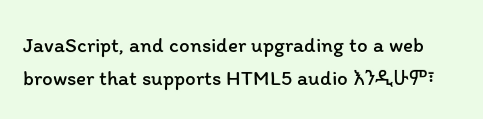JavaScript, and consider upgrading to a web browser that supports HTML5 audio እንዲሁም፣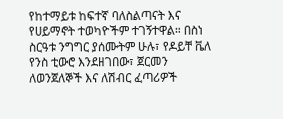የከተማይቱ ከፍተኛ ባለስልጣናት እና የሀይማኖት ተወካዮችም ተገኝተዋል። በስነ ስርዓቱ ንግግር ያሰሙትም ሁሉ፣ የዶይቸ ቬለ የንስ ቲውሮ እንደዘገበው፣ ጀርመን ለወንጀለኞች እና ለሽብር ፈጣሪዎች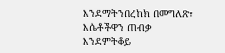እንደማትንበረከክ በመግለጽ፣ እሴቶችዋን ጠብቃ እንደምትቆይ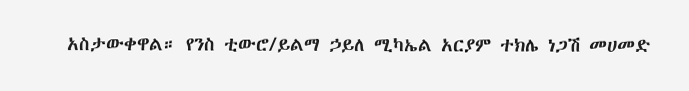አስታውቀዋል። የንስ ቲውሮ/ይልማ ኃይለ ሚካኤል አርያም ተክሌ ነጋሽ መሀመድ